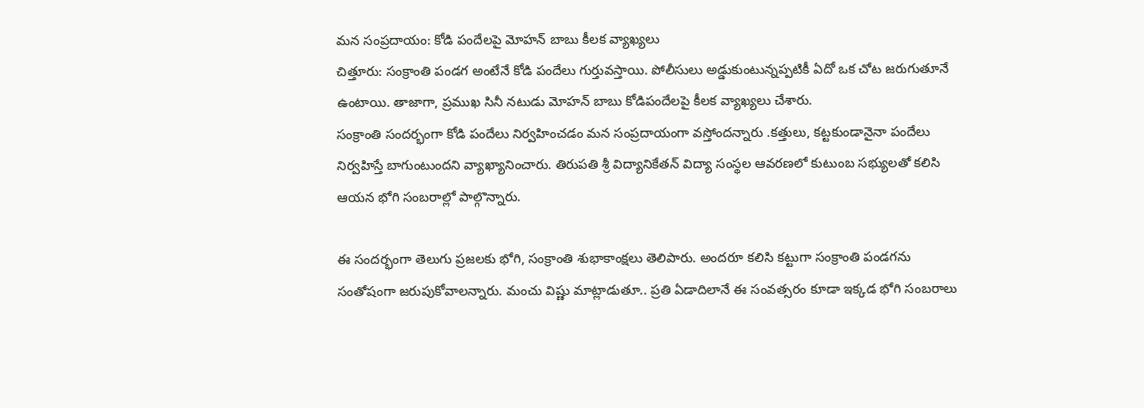మన సంప్రదాయం: కోడి పందేలపై మోహన్ బాబు కీలక వ్యాఖ్యలు
చిత్తూరు: సంక్రాంతి పండగ అంటేనే కోడి పందేలు గుర్తువస్తాయి. పోలీసులు అడ్డుకుంటున్నప్పటికీ ఏదో ఒక చోట జరుగుతూనే ఉంటాయి. తాజాగా, ప్రముఖ సినీ నటుడు మోహన్ బాబు కోడిపందేలపై కీలక వ్యాఖ్యలు చేశారు.
సంక్రాంతి సందర్భంగా కోడి పందేలు నిర్వహించడం మన సంప్రదాయంగా వస్తోందన్నారు .కత్తులు, కట్టకుండానైనా పందేలు నిర్వహిస్తే బాగుంటుందని వ్యాఖ్యానించారు. తిరుపతి శ్రీ విద్యానికేతన్ విద్యా సంస్థల ఆవరణలో కుటుంబ సభ్యులతో కలిసి ఆయన భోగి సంబరాల్లో పాల్గొన్నారు.

ఈ సందర్భంగా తెలుగు ప్రజలకు భోగి, సంక్రాంతి శుభాకాంక్షలు తెలిపారు. అందరూ కలిసి కట్టుగా సంక్రాంతి పండగను సంతోషంగా జరుపుకోవాలన్నారు. మంచు విష్ణు మాట్లాడుతూ.. ప్రతి ఏడాదిలానే ఈ సంవత్సరం కూడా ఇక్కడ భోగి సంబరాలు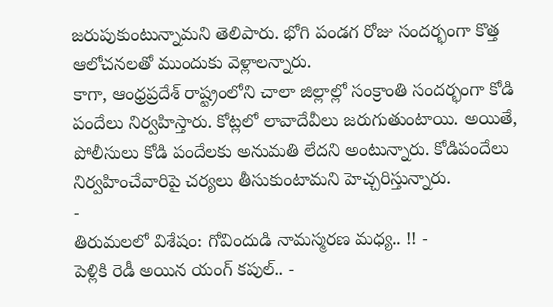జరుపుకుంటున్నామని తెలిపారు. భోగి పండగ రోజు సందర్భంగా కొత్త ఆలోచనలతో ముందుకు వెళ్లాలన్నారు.
కాగా, ఆంధ్రప్రదేశ్ రాష్ట్రంలోని చాలా జిల్లాల్లో సంక్రాంతి సందర్భంగా కోడి పందేలు నిర్వహిస్తారు. కోట్లలో లావాదేవీలు జరుగుతుంటాయి. అయితే, పోలీసులు కోడి పందేలకు అనుమతి లేదని అంటున్నారు. కోడిపందేలు నిర్వహించేవారిపై చర్యలు తీసుకుంటామని హెచ్చరిస్తున్నారు.
-
తిరుమలలో విశేషం: గోవిందుడి నామస్మరణ మధ్య.. !! -
పెళ్లికి రెడీ అయిన యంగ్ కపుల్.. -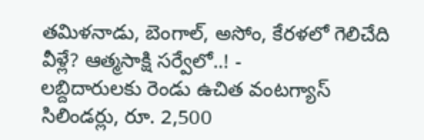తమిళనాడు, బెంగాల్, అసోం, కేరళలో గెలిచేది వీళ్లే? ఆత్మసాక్షి సర్వేలో..! -
లబ్దిదారులకు రెండు ఉచిత వంటగ్యాస్ సిలిండర్లు, రూ. 2,500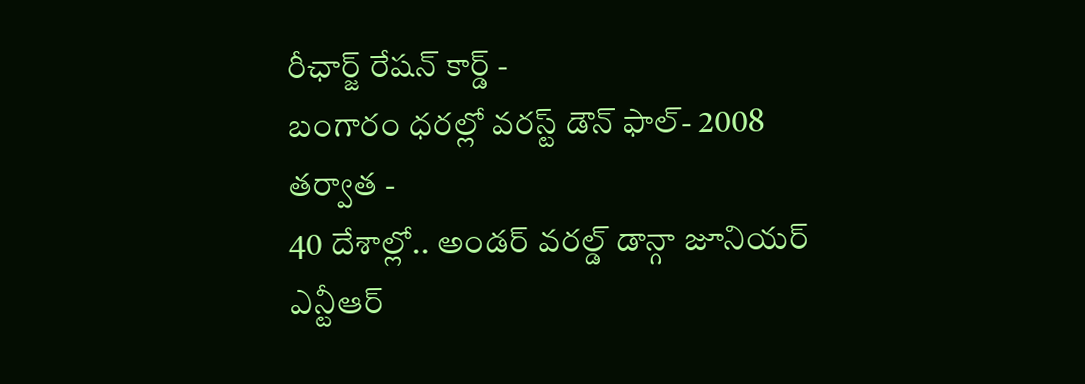రీఛార్జ్ రేషన్ కార్డ్ -
బంగారం ధరల్లో వరస్ట్ డౌన్ ఫాల్- 2008 తర్వాత -
40 దేశాల్లో.. అండర్ వరల్డ్ డాన్గా జూనియర్ ఎన్టీఆర్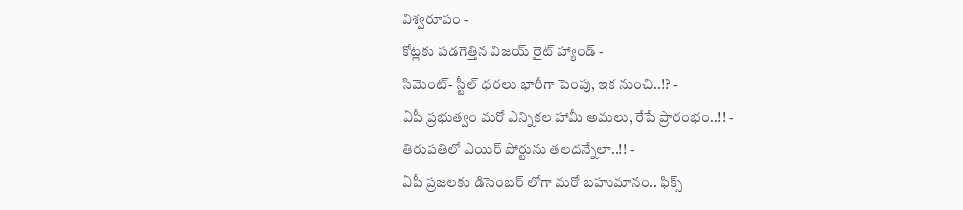విశ్వరూపం -
కోట్లకు పడగెత్తిన విజయ్ రైట్ హ్యాండ్ -
సిమెంట్- స్టీల్ ధరలు భారీగా పెంపు, ఇక నుంచి..!? -
ఏపీ ప్రభుత్వం మరో ఎన్నికల హామీ అమలు, రేపే ప్రారంభం..!! -
తిరుపతిలో ఎయిర్ పోర్టును తలదన్నేలా..!! -
ఏపీ ప్రజలకు డిసెంబర్ లోగా మరో బహుమానం.. ఫిక్స్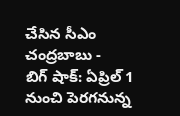చేసిన సీఎం చంద్రబాబు -
బిగ్ షాక్: ఏప్రిల్ 1 నుంచి పెరగనున్న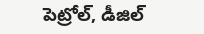పెట్రోల్, డీజిల్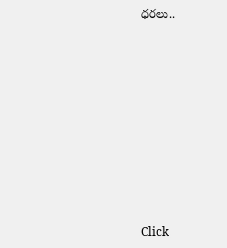ధరలు..












Click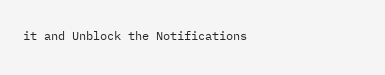it and Unblock the Notifications